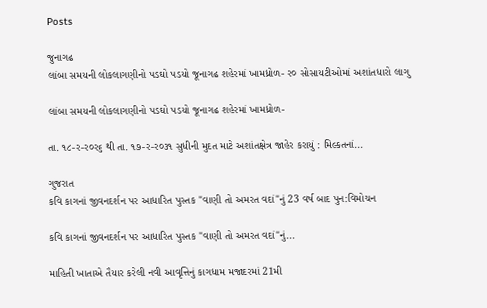Posts

જુનાગઢ
લાંબા સમયની લોકલાગણીનો પડઘો પડયો જૂનાગઢ શહેરમાં ખામધ્રોળ- ર૦ સોસાયટીઓમાં અશાંતધારો લાગુ

લાંબા સમયની લોકલાગણીનો પડઘો પડયો જૂનાગઢ શહેરમાં ખામધ્રોળ-

તા. ૧૮-ર-ર૦ર૬ થી તા. ૧૭-ર-ર૦૩૧ સુધીની મુદત માટે અશાંતક્ષેત્ર જાહેર કરાયું : મિલ્કતનાં...

ગુજરાત
કવિ કાગનાં જીવનદર્શન પર આધારિત પુસ્તક "વાણી તો અમરત વદાં"નું 23 વર્ષ બાદ પુન:વિમોચન

કવિ કાગનાં જીવનદર્શન પર આધારિત પુસ્તક "વાણી તો અમરત વદાં"નું...

માહિતી ખાતાએ તૈયાર કરેલી નવી આવૃત્તિનું કાગધામ મજાદરમાં 21મી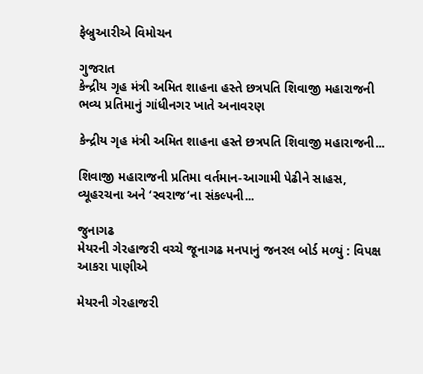ફેબ્રુઆરીએ વિમોચન

ગુજરાત
કેન્દ્રીય ગૃહ મંત્રી અમિત શાહના હસ્તે છત્રપતિ શિવાજી મહારાજની ભવ્ય પ્રતિમાનું ગાંધીનગર ખાતે અનાવરણ

કેન્દ્રીય ગૃહ મંત્રી અમિત શાહના હસ્તે છત્રપતિ શિવાજી મહારાજની...

શિવાજી મહારાજની પ્રતિમા વર્તમાન-આગામી પેઢીને સાહસ, વ્યૂહરચના અને ‘સ્વરાજ‘ના સંકલ્પની...

જુનાગઢ
મેયરની ગેરહાજરી વચ્ચે જૂનાગઢ મનપાનું જનરલ બોર્ડ મળ્યું : વિપક્ષ આકરા પાણીએ

મેયરની ગેરહાજરી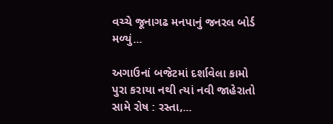વચ્ચે જૂનાગઢ મનપાનું જનરલ બોર્ડ મળ્યું...

અગાઉનાં બજેટમાં દર્શાવેલા કામો પુરા કરાયા નથી ત્યાં નવી જાહેરાતો સામે રોષ : રસ્તા,...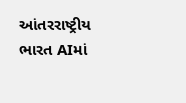આંતરરાષ્ટ્રીય
ભારત AIમાં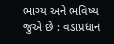ભાગ્ય અને ભવિષ્ય જુએ છે : વડાપ્રધાન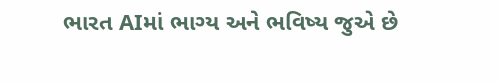ભારત AIમાં ભાગ્ય અને ભવિષ્ય જુએ છે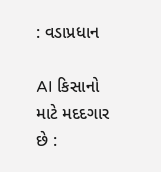: વડાપ્રધાન

AI કિસાનો માટે મદદગાર છે :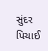સુંદર પિચાઈ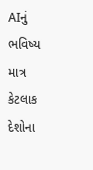AIનું ભવિષ્ય માત્ર કેટલાક દેશોના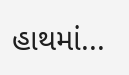હાથમાં...